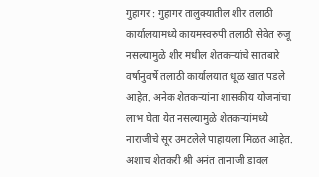गुहागर : गुहागर तालुक्यातील शीर तलाठी कार्यालयामध्ये कायमस्वरुपी तलाठी सेवेत रुजू नसल्यामुळे शीर मधील शेतकऱ्यांचे सातबारे वर्षानुवर्षे तलाठी कार्यालयात धूळ खात पडले आहेत. अनेक शेतकऱ्यांना शासकीय योजनांचा लाभ घेता येत नसल्यामुळे शेतकऱ्यांमध्ये नाराजीचे सूर उमटलेले पाहायला मिळत आहेत. अशाच शेतकरी श्री अनंत तानाजी डावल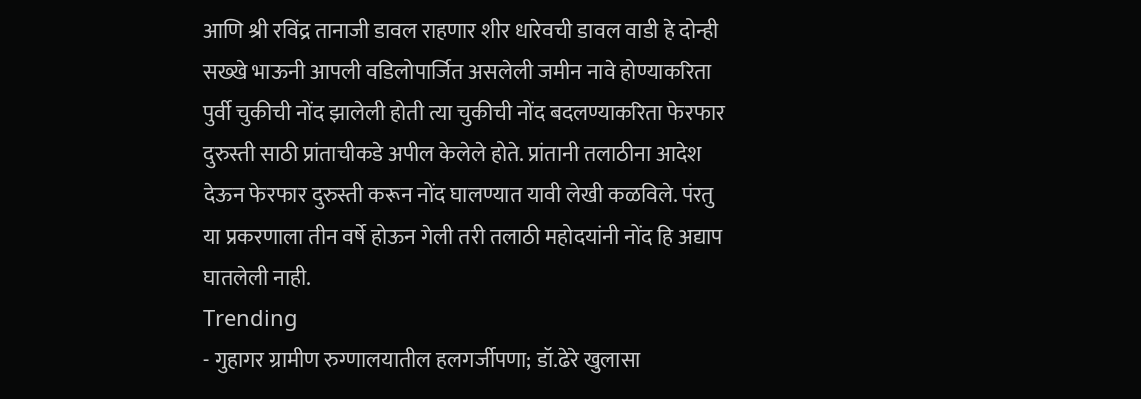आणि श्री रविंद्र तानाजी डावल राहणार शीर धारेवची डावल वाडी हे दोन्ही सख्खे भाऊनी आपली वडिलोपार्जित असलेली जमीन नावे होण्याकरिता पुर्वी चुकीची नोंद झालेली होती त्या चुकीची नोंद बदलण्याकरिता फेरफार दुरुस्ती साठी प्रांताचीकडे अपील केलेले होते. प्रांतानी तलाठीना आदेश देऊन फेरफार दुरुस्ती करून नोंद घालण्यात यावी लेखी कळविले. पंरतु या प्रकरणाला तीन वर्षे होऊन गेली तरी तलाठी महोदयांनी नोंद हि अद्याप घातलेली नाही.
Trending
- गुहागर ग्रामीण रुग्णालयातील हलगर्जीपणा; डॉ.ढेरे खुलासा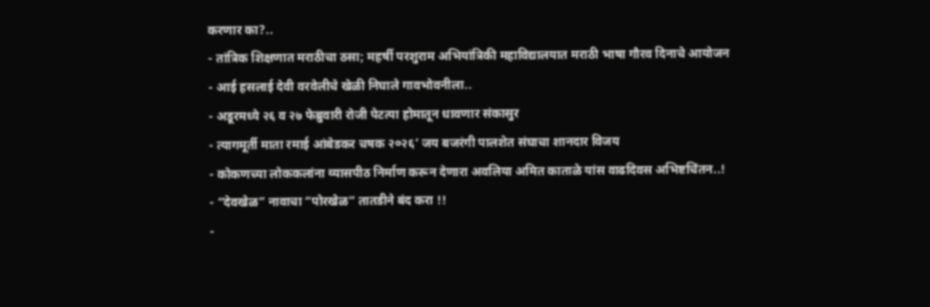करणार का?..
- तांत्रिक शिक्षणात मराठीचा ठसा; महर्षी परशुराम अभियांत्रिकी महाविद्यालयात मराठी भाषा गौरव दिनाचे आयोजन
- आई हसलाई देवी वरवेलीचे खेळी निघाले गावभोवनीला..
- अडूरमध्ये २६ व २७ फेब्रुवारी रोजी पेटत्या होमातून धावणार संकासुर
- त्यागमूर्ती माता रमाई आंबेडकर चषक २०२६’ जय बजरंगी पालशेत संघाचा शानदार विजय
- कोकणच्या लोककलांना व्यासपीठ निर्माण करून देणारा अवलिया अमित काताळे यांस वाढदिवस अभिष्टचिंतन..!
- “देवखेळ” नावाचा “पोरखेळ” तातडीने बंद करा !!
-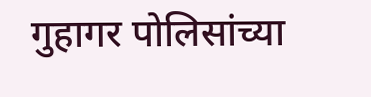गुहागर पोलिसांच्या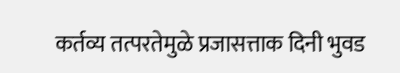कर्तव्य तत्परतेमुळे प्रजासत्ताक दिनी भुवड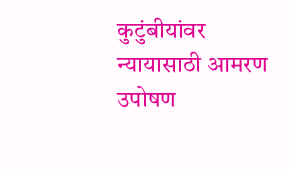कुटुंबीयांवर न्यायासाठी आमरण उपोषण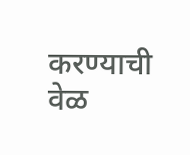करण्याची वेळ